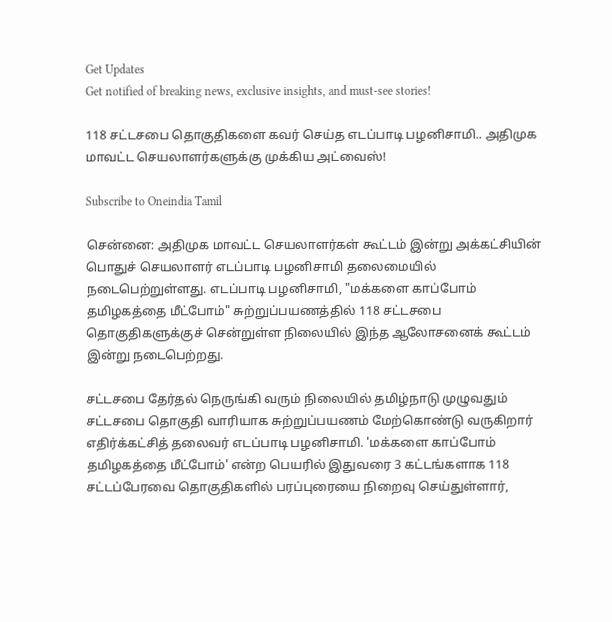Get Updates
Get notified of breaking news, exclusive insights, and must-see stories!

118 சட்டசபை தொகுதிகளை கவர் செய்த எடப்பாடி பழனிசாமி.. அதிமுக மாவட்ட செயலாளர்களுக்கு முக்கிய அட்வைஸ்!

Subscribe to Oneindia Tamil

சென்னை: அதிமுக மாவட்ட செயலாளர்கள் கூட்டம் இன்று அக்கட்சியின் பொதுச் செயலாளர் எடப்பாடி பழனிசாமி தலைமையில் நடைபெற்றுள்ளது. எடப்பாடி பழனிசாமி, "மக்களை காப்போம் தமிழகத்தை மீட்போம்" சுற்றுப்பயணத்தில் 118 சட்டசபை தொகுதிகளுக்குச் சென்றுள்ள நிலையில் இந்த ஆலோசனைக் கூட்டம் இன்று நடைபெற்றது.

சட்டசபை தேர்தல் நெருங்கி வரும் நிலையில் தமிழ்நாடு முழுவதும் சட்டசபை தொகுதி வாரியாக சுற்றுப்பயணம் மேற்கொண்டு வருகிறார் எதிர்க்கட்சித் தலைவர் எடப்பாடி பழனிசாமி. 'மக்களை காப்போம் தமிழகத்தை மீட்போம்' என்ற பெயரில் இதுவரை 3 கட்டங்களாக 118 சட்டப்பேரவை தொகுதிகளில் பரப்புரையை நிறைவு செய்துள்ளார்,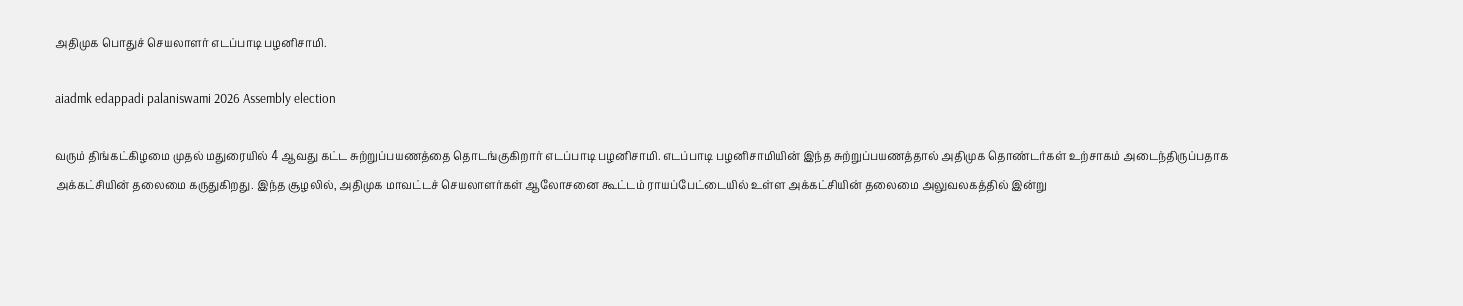அதிமுக பொதுச் செயலாளர் எடப்பாடி பழனிசாமி.

aiadmk edappadi palaniswami 2026 Assembly election

வரும் திங்கட்கிழமை முதல் மதுரையில் 4 ஆவது கட்ட சுற்றுப்பயணத்தை தொடங்குகிறார் எடப்பாடி பழனிசாமி. எடப்பாடி பழனிசாமியின் இந்த சுற்றுப்பயணத்தால் அதிமுக தொண்டர்கள் உற்சாகம் அடைந்திருப்பதாக அக்கட்சியின் தலைமை கருதுகிறது. இந்த சூழலில், அதிமுக மாவட்டச் செயலாளர்கள் ஆலோசனை கூட்டம் ராயப்பேட்டையில் உள்ள அக்கட்சியின் தலைமை அலுவலகத்தில் இன்று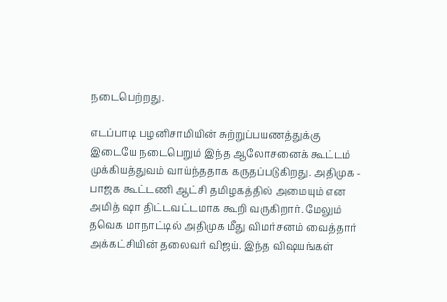நடைபெற்றது.

எடப்பாடி பழனிசாமியின் சுற்றுப்பயணத்துக்கு இடையே நடைபெறும் இந்த ஆலோசனைக் கூட்டம் முக்கியத்துவம் வாய்ந்ததாக கருதப்படுகிறது. அதிமுக - பாஜக கூட்டணி ஆட்சி தமிழகத்தில் அமையும் என அமித் ஷா திட்டவட்டமாக கூறி வருகிறார். மேலும் தவெக மாநாட்டில் அதிமுக மீது விமர்சனம் வைத்தார் அக்கட்சியின் தலைவர் விஜய். இந்த விஷயங்கள்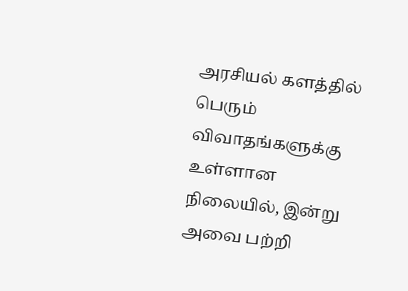அரசியல் களத்தில் பெரும் விவாதங்களுக்கு உள்ளான நிலையில், இன்று அவை பற்றி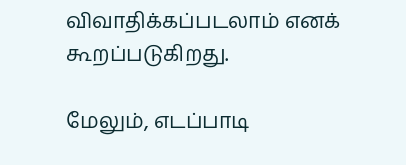விவாதிக்கப்படலாம் எனக் கூறப்படுகிறது.

மேலும், எடப்பாடி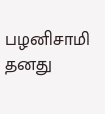பழனிசாமி தனது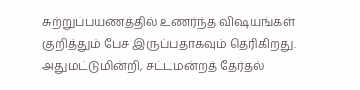சுற்றுப்பயணத்தில் உணர்ந்த விஷயங்கள் குறித்தும் பேச இருப்பதாகவும் தெரிகிறது. அதுமட்டுமின்றி, சட்டமன்றத் தேர்தல்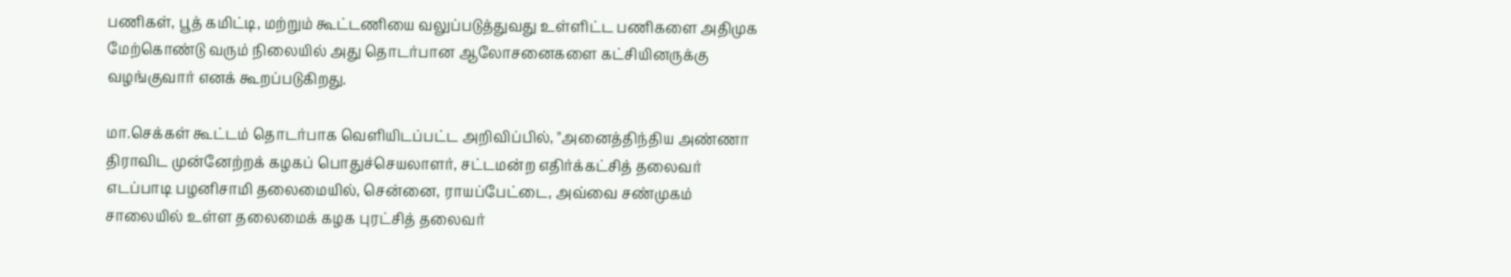பணிகள், பூத் கமிட்டி, மற்றும் கூட்டணியை வலுப்படுத்துவது உள்ளிட்ட பணிகளை அதிமுக மேற்கொண்டு வரும் நிலையில் அது தொடர்பான ஆலோசனைகளை கட்சியினருக்கு வழங்குவார் எனக் கூறப்படுகிறது.

மா.செக்கள் கூட்டம் தொடர்பாக வெளியிடப்பட்ட அறிவிப்பில், "அனைத்திந்திய அண்ணா திராவிட முன்னேற்றக் கழகப் பொதுச்செயலாளர், சட்டமன்ற எதிர்க்கட்சித் தலைவர் எடப்பாடி பழனிசாமி தலைமையில், சென்னை, ராயப்பேட்டை, அவ்வை சண்முகம் சாலையில் உள்ள தலைமைக் கழக புரட்சித் தலைவர்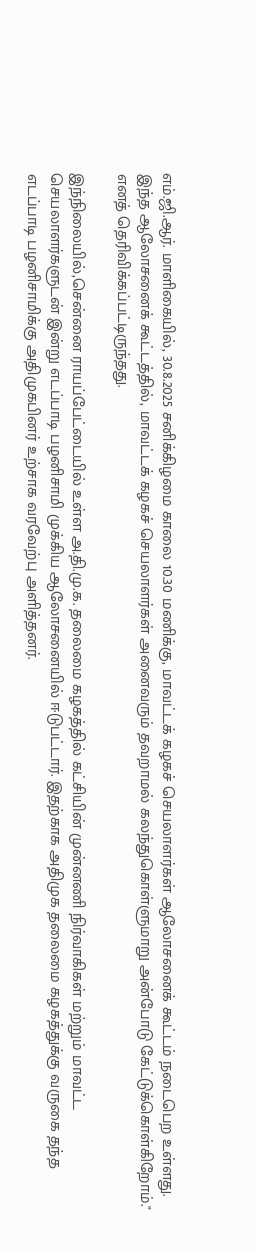எம்.ஜி.ஆர். மாளிகையில், 30.8.2025 சனிக்கிழமை காலை 10.30 மணிக்கு, மாவட்டக் கழகச் செயலாளர்கள் ஆலோசனைக் கூட்டம் நடைபெற உள்ளது. இந்த ஆலோசனைக் கூட்டத்தில், மாவட்டக் கழகச் செயலாளர்கள் அனைவரும் தவறாமல் கலந்துகொள்ளுமாறு அன்போடு கேட்டுக்கொள்கிறோம்." எனத் தெரிவிக்கப்பட்டிருந்தது.

இந்நிலையில்,சென்னை ராயப்பேட்டையில் உள்ள அ.தி.மு.க. தலைமை கழகத்தில் கட்சியின் முன்னணி நிர்வாகிகள் மற்றும் மாவட்ட செயலாளர்களுடன் இன்று எடப்பாடி பழனிசாமி முக்கிய ஆலோசனையில் ஈடுபட்டார். இதற்காக அதிமுக தலைமை கழகத்துக்கு வருகை தந்த எடப்பாடி பழனிசாமிக்கு அதிமுகபினர் உற்சாக வரவேற்பு அளித்தனர்.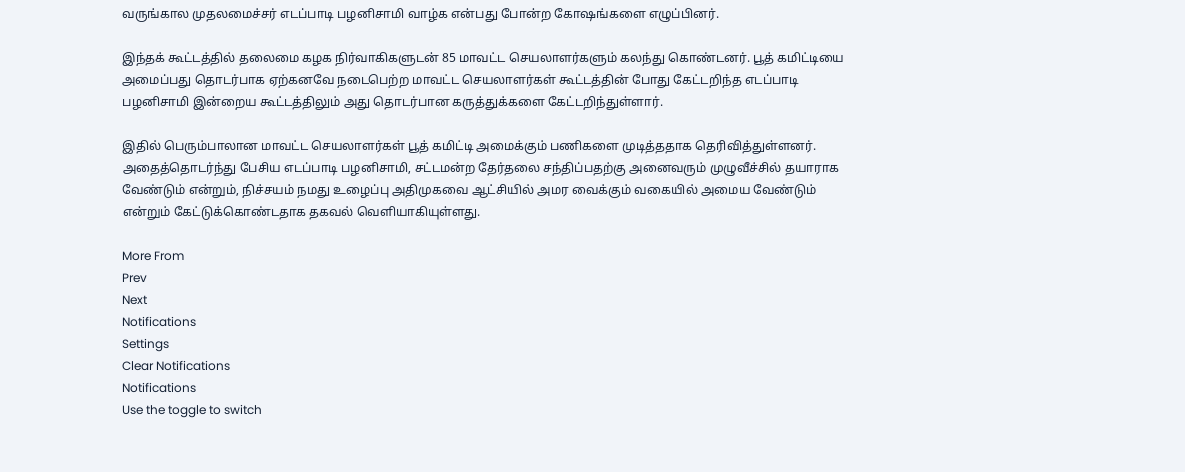வருங்கால முதலமைச்சர் எடப்பாடி பழனிசாமி வாழ்க என்பது போன்ற கோஷங்களை எழுப்பினர்.

இந்தக் கூட்டத்தில் தலைமை கழக நிர்வாகிகளுடன் 85 மாவட்ட செயலாளர்களும் கலந்து கொண்டனர். பூத் கமிட்டியை அமைப்பது தொடர்பாக ஏற்கனவே நடைபெற்ற மாவட்ட செயலாளர்கள் கூட்டத்தின் போது கேட்டறிந்த எடப்பாடி பழனிசாமி இன்றைய கூட்டத்திலும் அது தொடர்பான கருத்துக்களை கேட்டறிந்துள்ளார்.

இதில் பெரும்பாலான மாவட்ட செயலாளர்கள் பூத் கமிட்டி அமைக்கும் பணிகளை முடித்ததாக தெரிவித்துள்ளனர். அதைத்தொடர்ந்து பேசிய எடப்பாடி பழனிசாமி, சட்டமன்ற தேர்தலை சந்திப்பதற்கு அனைவரும் முழுவீச்சில் தயாராக வேண்டும் என்றும், நிச்சயம் நமது உழைப்பு அதிமுகவை ஆட்சியில் அமர வைக்கும் வகையில் அமைய வேண்டும் என்றும் கேட்டுக்கொண்டதாக தகவல் வெளியாகியுள்ளது.

More From
Prev
Next
Notifications
Settings
Clear Notifications
Notifications
Use the toggle to switch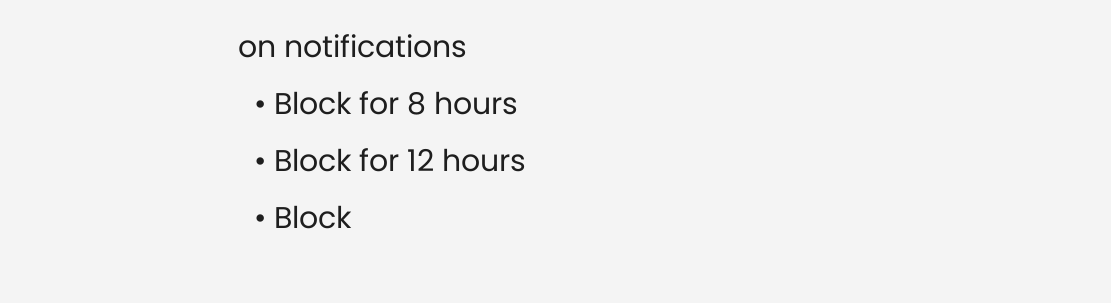on notifications
  • Block for 8 hours
  • Block for 12 hours
  • Block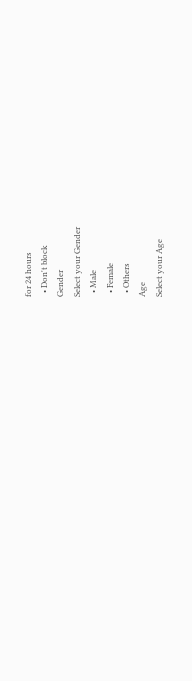for 24 hours
  • Don't block
Gender
Select your Gender
  • Male
  • Female
  • Others
Age
Select your Age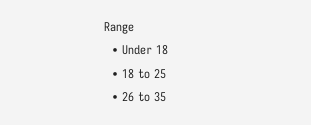Range
  • Under 18
  • 18 to 25
  • 26 to 35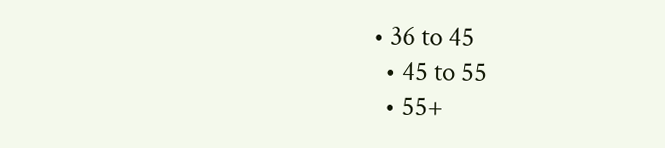• 36 to 45
  • 45 to 55
  • 55+